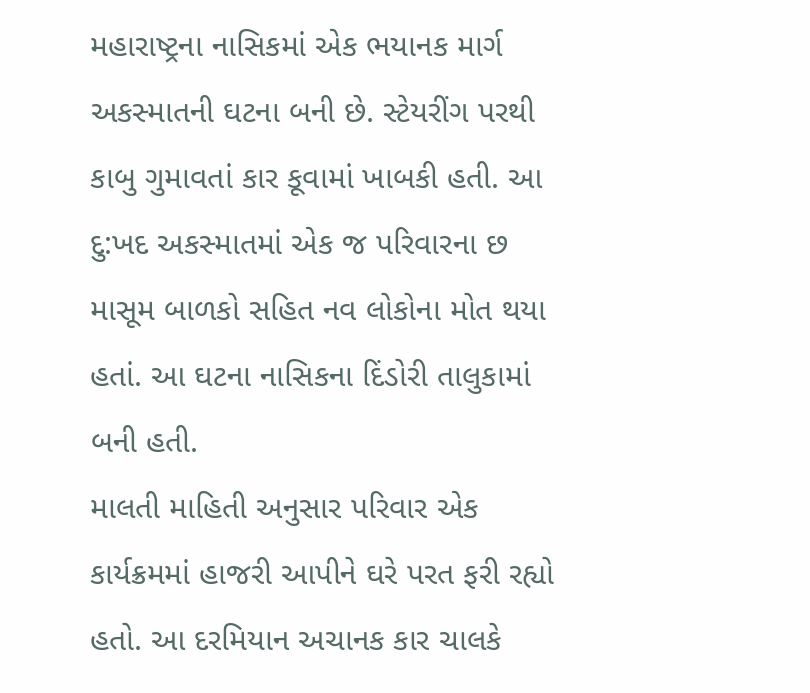મહારાષ્ટ્રના નાસિકમાં એક ભયાનક માર્ગ અકસ્માતની ઘટના બની છે. સ્ટેયરીંગ પરથી કાબુ ગુમાવતાં કાર કૂવામાં ખાબકી હતી. આ દુ:ખદ અકસ્માતમાં એક જ પરિવારના છ માસૂમ બાળકો સહિત નવ લોકોના મોત થયા હતાં. આ ઘટના નાસિકના દિંડોરી તાલુકામાં બની હતી.
માલતી માહિતી અનુસાર પરિવાર એક કાર્યક્રમમાં હાજરી આપીને ઘરે પરત ફરી રહ્યો હતો. આ દરમિયાન અચાનક કાર ચાલકે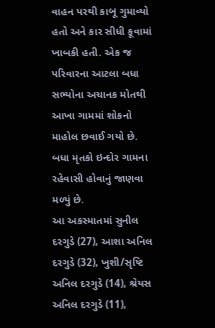વાહન પરથી કાબૂ ગુમાવ્યો હતો અને કાર સીધી કૂવામાં ખાબકી હતી. એક જ પરિવારના આટલા બધા સભ્યોના અચાનક મોતથી આખા ગામમાં શોકનો માહોલ છવાઈ ગયો છે. બધા મૃતકો ઇન્દોર ગામના રહેવાસી હોવાનું જાણવા મળ્યું છે.
આ અકસ્માતમાં સુનીલ દરગુડે (27), આશા અનિલ દરગુડે (32), ખુશી/સૃષ્ટિ અનિલ દરગુડે (14), શ્રેયસ અનિલ દરગુડે (11),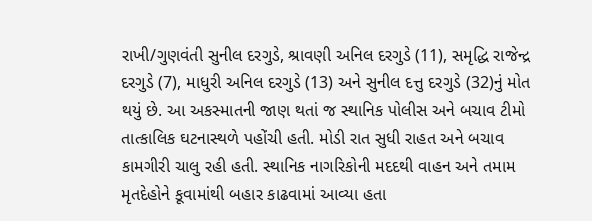રાખી/ગુણવંતી સુનીલ દરગુડે, શ્રાવણી અનિલ દરગુડે (11), સમૃદ્ધિ રાજેન્દ્ર દરગુડે (7), માધુરી અનિલ દરગુડે (13) અને સુનીલ દત્તુ દરગુડે (32)નું મોત થયું છે. આ અકસ્માતની જાણ થતાં જ સ્થાનિક પોલીસ અને બચાવ ટીમો તાત્કાલિક ઘટનાસ્થળે પહોંચી હતી. મોડી રાત સુધી રાહત અને બચાવ કામગીરી ચાલુ રહી હતી. સ્થાનિક નાગરિકોની મદદથી વાહન અને તમામ મૃતદેહોને કૂવામાંથી બહાર કાઢવામાં આવ્યા હતા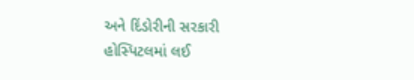અને દિંડોરીની સરકારી હોસ્પિટલમાં લઈ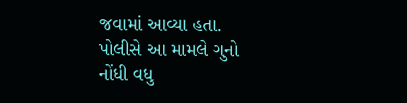જવામાં આવ્યા હતા. પોલીસે આ મામલે ગુનો નોંધી વધુ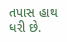તપાસ હાથ ધરી છે.